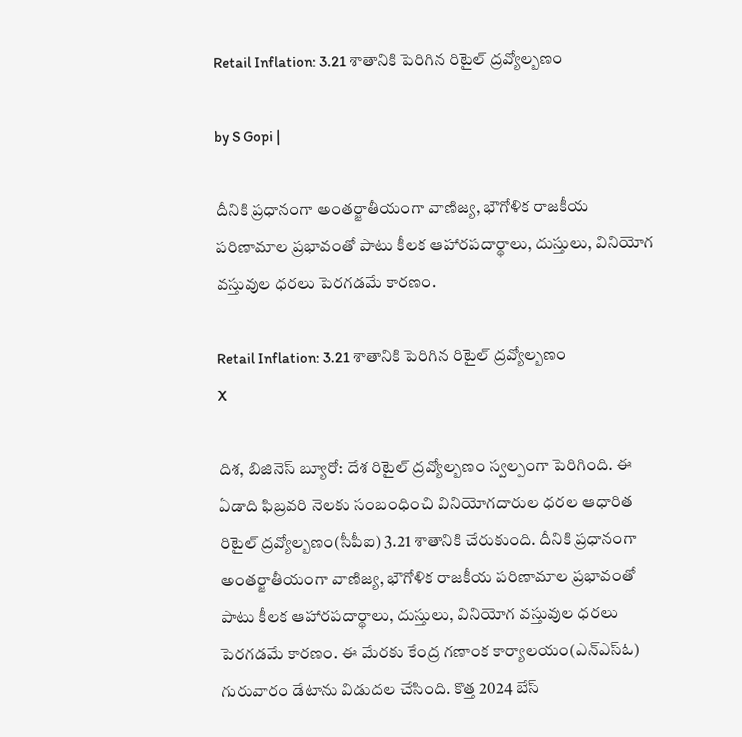Retail Inflation: 3.21 శాతానికి పెరిగిన రిటైల్ ద్రవ్యోల్బణం

by S Gopi |

దీనికి ప్రధానంగా అంతర్జాతీయంగా వాణిజ్య, భౌగోళిక రాజకీయ పరిణామాల ప్రభావంతో పాటు కీలక ఆహారపదార్థాలు, దుస్తులు, వినియోగ వస్తువుల ధరలు పెరగడమే కారణం.

Retail Inflation: 3.21 శాతానికి పెరిగిన రిటైల్ ద్రవ్యోల్బణం
X

దిశ, బిజినెస్ బ్యూరో: దేశ రిటైల్ ద్రవ్యోల్బణం స్వల్పంగా పెరిగింది. ఈ ఏడాది ఫిబ్రవరి నెలకు సంబంధించి వినియోగదారుల ధరల ఆధారిత రిటైల్‌ ద్రవ్యోల్బణం(సీపీఐ) 3.21 శాతానికి చేరుకుంది. దీనికి ప్రధానంగా అంతర్జాతీయంగా వాణిజ్య, భౌగోళిక రాజకీయ పరిణామాల ప్రభావంతో పాటు కీలక ఆహారపదార్థాలు, దుస్తులు, వినియోగ వస్తువుల ధరలు పెరగడమే కారణం. ఈ మేరకు కేంద్ర గణాంక కార్యాలయం(ఎన్ఎస్ఓ) గురువారం డేటాను విడుదల చేసింది. కొత్త 2024 బేస్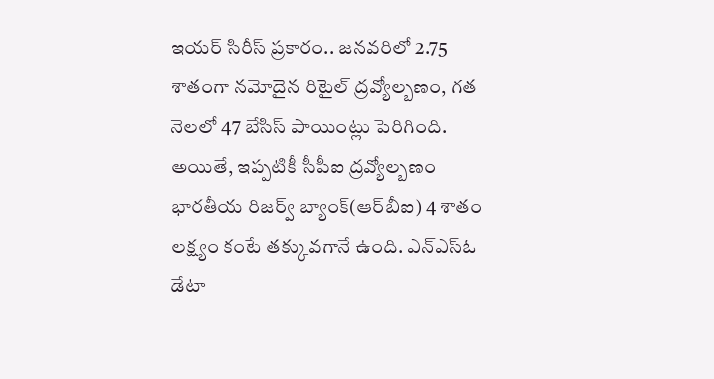ఇయర్ సిరీస్ ప్రకారం.. జనవరిలో 2.75 శాతంగా నమోదైన రిటైల్ ద్రవ్యోల్బణం, గత నెలలో 47 బేసిస్ పాయింట్లు పెరిగింది. అయితే, ఇప్పటికీ సీపీఐ ద్రవ్యోల్బణం భారతీయ రిజర్వ్ బ్యాంక్(ఆర్‌బీఐ) 4 శాతం లక్ష్యం కంటే తక్కువగానే ఉంది. ఎన్ఎస్ఓ డేటా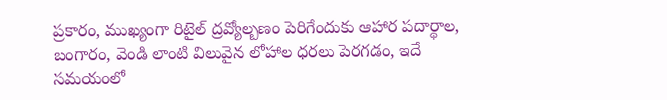ప్రకారం, ముఖ్యంగా రిటైల్ ద్రవ్యోల్బణం పెరిగేందుకు ఆహార పదార్థాల, బంగారం, వెండి లాంటి విలువైన లోహాల ధరలు పెరగడం, ఇదే సమయంలో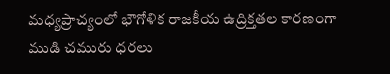మధ్యప్రాచ్యంలో భౌగోళిక రాజకీయ ఉద్రిక్తతల కారణంగా ముడి చమురు ధరలు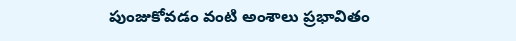పుంజుకోవడం వంటి అంశాలు ప్రభావితం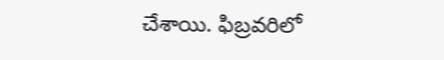చేశాయి. ఫిబ్రవరిలో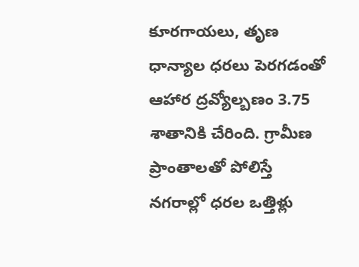కూరగాయలు, తృణ ధాన్యాల ధరలు పెరగడంతో ఆహార ద్రవ్యోల్బణం 3.75 శాతానికి చేరింది. గ్రామీణ ప్రాంతాలతో పోలిస్తే నగరాల్లో ధరల ఒత్తిళ్లు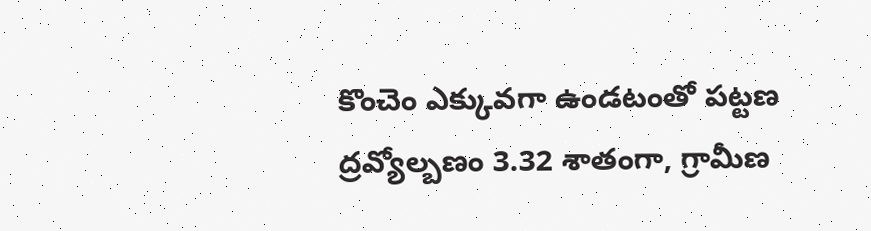కొంచెం ఎక్కువగా ఉండటంతో పట్టణ ద్రవ్యోల్బణం 3.32 శాతంగా, గ్రామీణ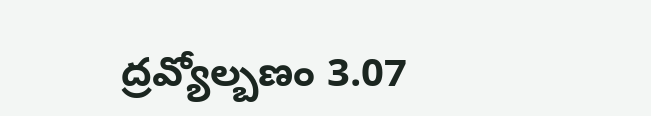ద్రవ్యోల్బణం 3.07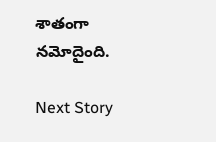శాతంగా నమోదైంది.

Next Story